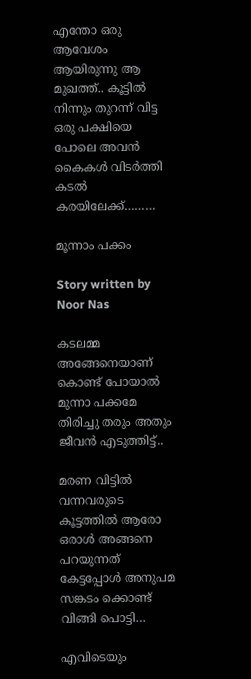എന്തോ ഒരു ആവേശം ആയിരുന്നു ആ മുഖത്ത്.. കൂട്ടിൽ നിന്നും തുറന്ന് വിട്ട ഒരു പക്ഷിയെ പോലെ അവൻ കൈകൾ വിടർത്തി കടൽ കരയിലേക്ക്………

മൂന്നാം പക്കം

Story written by Noor Nas

കടലമ്മ അങ്ങേനെയാണ് കൊണ്ട് പോയാൽ മുന്നാ പക്കമേ തിരിച്ചു തരും അതും ജീവൻ എടുത്തിട്ട്..

മരണ വിട്ടിൽ വന്നവരുടെ കൂട്ടത്തിൽ ആരോ ഒരാൾ അങ്ങനെ പറയുന്നത് കേട്ടപ്പോൾ അനുപമ സങ്കടം ക്കൊണ്ട് വിങ്ങി പൊട്ടി…

എവിടെയും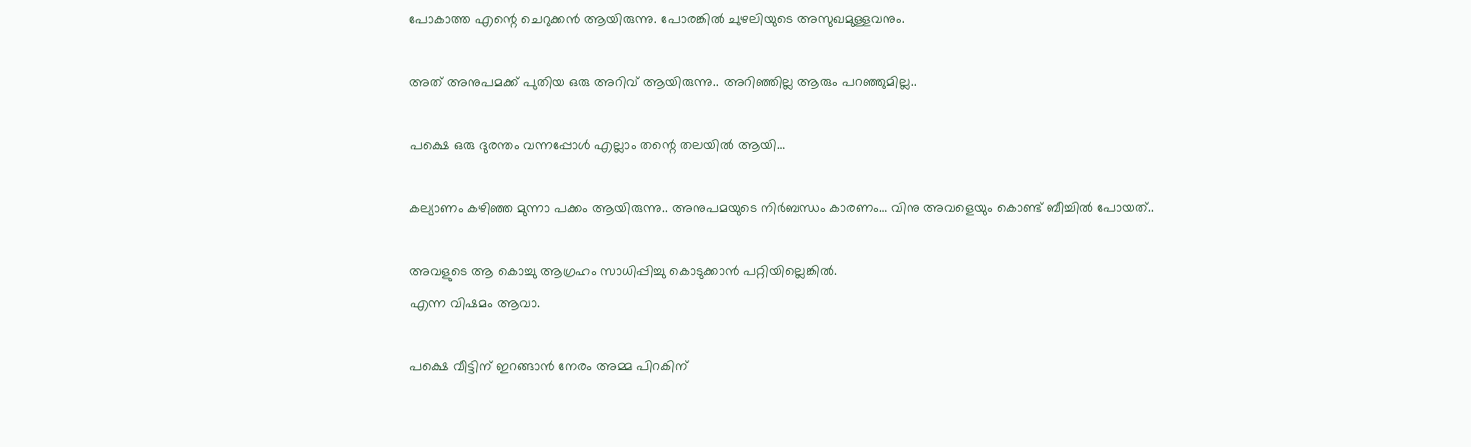പോകാത്ത എന്റെ ചെറുക്കൻ ആയിരുന്നു. പോരങ്കിൽ ചുഴലിയുടെ അസുഖമുള്ളവനും.

അത് അനുപമക്ക് പുതിയ ഒരു അറിവ് ആയിരുന്നു.. അറിഞ്ഞില്ല ആരും പറഞ്ഞുമില്ല..

പക്ഷെ ഒരു ദുരന്തം വന്നപ്പോൾ എല്ലാം തന്റെ തലയിൽ ആയി…

കല്യാണം കഴിഞ്ഞ മുന്നാ പക്കം ആയിരുന്നു.. അനുപമയുടെ നിർബന്ധം കാരണം… വിനു അവളെയും കൊണ്ട് ബീച്ചിൽ പോയത്..

അവളുടെ ആ കൊച്ചു ആഗ്രഹം സാധിപ്പിച്ചു കൊടുക്കാൻ പറ്റിയില്ലെങ്കിൽ.
എന്ന വിഷമം ആവാ.

പക്ഷെ വീട്ടിന് ഇറങ്ങാൻ നേരം അമ്മ പിറകിന്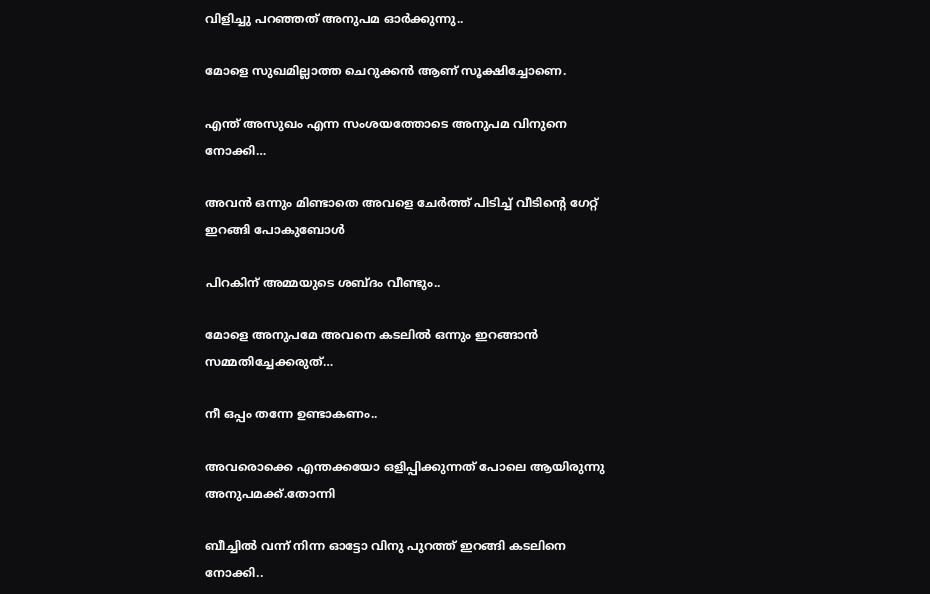വിളിച്ചു പറഞ്ഞത് അനുപമ ഓർക്കുന്നു..

മോളെ സുഖമില്ലാത്ത ചെറുക്കൻ ആണ് സൂക്ഷിച്ചോണെ.

എന്ത് അസുഖം എന്ന സംശയത്തോടെ അനുപമ വിനുനെ നോക്കി…

അവൻ ഒന്നും മിണ്ടാതെ അവളെ ചേർത്ത് പിടിച്ച് വീടിന്റെ ഗേറ്റ് ഇറങ്ങി പോകുബോൾ

പിറകിന് അമ്മയുടെ ശബ്‌ദം വീണ്ടും..

മോളെ അനുപമേ അവനെ കടലിൽ ഒന്നും ഇറങ്ങാൻ സമ്മതിച്ചേക്കരുത്…

നീ ഒപ്പം തന്നേ ഉണ്ടാകണം..

അവരൊക്കെ എന്തക്കയോ ഒളിപ്പിക്കുന്നത് പോലെ ആയിരുന്നു അനുപമക്ക്.തോന്നി

ബീച്ചിൽ വന്ന് നിന്ന ഓട്ടോ വിനു പുറത്ത് ഇറങ്ങി കടലിനെ നോക്കി..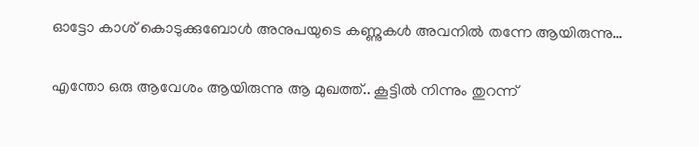ഓട്ടോ കാശ് കൊടുക്കുബോൾ അനുപയുടെ കണ്ണുകൾ അവനിൽ തന്നേ ആയിരുന്നു…

എന്തോ ഒരു ആവേശം ആയിരുന്നു ആ മുഖത്ത്.. കൂട്ടിൽ നിന്നും തുറന്ന്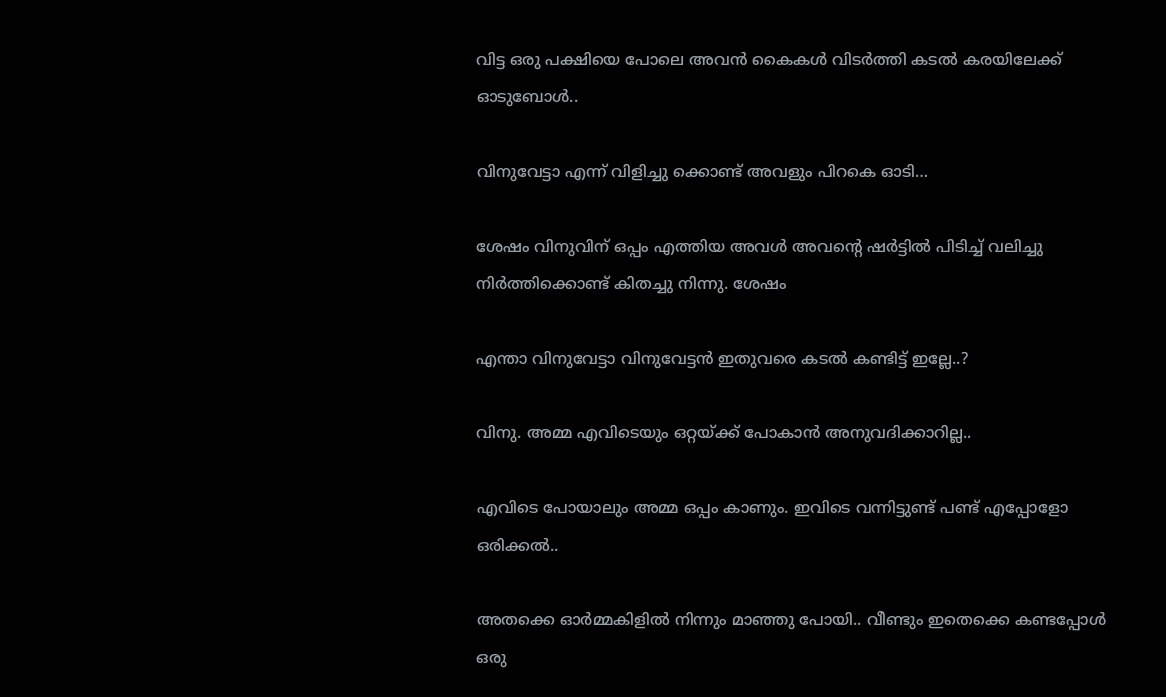വിട്ട ഒരു പക്ഷിയെ പോലെ അവൻ കൈകൾ വിടർത്തി കടൽ കരയിലേക്ക് ഓടുബോൾ..

വിനുവേട്ടാ എന്ന് വിളിച്ചു ക്കൊണ്ട് അവളും പിറകെ ഓടി…

ശേഷം വിനുവിന് ഒപ്പം എത്തിയ അവൾ അവന്റെ ഷർട്ടിൽ പിടിച്ച് വലിച്ചു നിർത്തിക്കൊണ്ട് കിതച്ചു നിന്നു. ശേഷം

എന്താ വിനുവേട്ടാ വിനുവേട്ടൻ ഇതുവരെ കടൽ കണ്ടിട്ട് ഇല്ലേ..?

വിനു. അമ്മ എവിടെയും ഒറ്റയ്ക്ക് പോകാൻ അനുവദിക്കാറില്ല..

എവിടെ പോയാലും അമ്മ ഒപ്പം കാണും. ഇവിടെ വന്നിട്ടുണ്ട് പണ്ട് എപ്പോളോ ഒരിക്കൽ..

അതക്കെ ഓർമ്മകിളിൽ നിന്നും മാഞ്ഞു പോയി.. വീണ്ടും ഇതെക്കെ കണ്ടപ്പോൾ ഒരു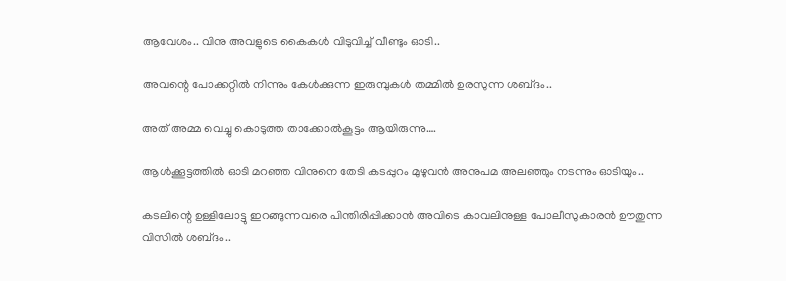ആവേശം.. വിനു അവളുടെ കൈകൾ വിടുവിച്ച് വീണ്ടും ഓടി..

അവന്റെ പോക്കറ്റിൽ നിന്നും കേൾക്കുന്ന ഇരുമ്പുകൾ തമ്മിൽ ഉരസുന്ന ശബ്‌ദം..

അത് അമ്മ വെച്ചു കൊടുത്ത താക്കോൽകൂട്ടം ആയിരുന്നു….

ആൾക്കൂട്ടത്തിൽ ഓടി മറഞ്ഞ വിനുനെ തേടി കടപ്പുറം മുഴുവൻ അനുപമ അലഞ്ഞും നടന്നും ഓടിയും..

കടലിന്റെ ഉള്ളിലോട്ടു ഇറങ്ങുന്നവരെ പിന്തിരിപ്പിക്കാൻ അവിടെ കാവലിനുള്ള പോലീസുകാരൻ ഊതുന്ന വിസിൽ ശബ്‌ദം..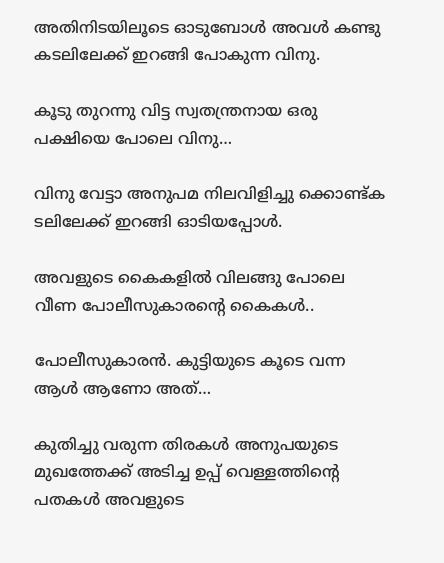അതിനിടയിലൂടെ ഓടുബോൾ അവൾ കണ്ടു കടലിലേക്ക് ഇറങ്ങി പോകുന്ന വിനു.

കൂടു തുറന്നു വിട്ട സ്വതന്ത്രനായ ഒരു പക്ഷിയെ പോലെ വിനു…

വിനു വേട്ടാ അനുപമ നിലവിളിച്ചു ക്കൊണ്ട്ക ടലിലേക്ക് ഇറങ്ങി ഓടിയപ്പോൾ.

അവളുടെ കൈകളിൽ വിലങ്ങു പോലെ വീണ പോലീസുകാരന്റെ കൈകൾ..

പോലീസുകാരൻ. കുട്ടിയുടെ കൂടെ വന്ന ആൾ ആണോ അത്…

കുതിച്ചു വരുന്ന തിരകൾ അനുപയുടെ മുഖത്തേക്ക് അടിച്ച ഉപ്പ് വെള്ളത്തിന്റെ പതകൾ അവളുടെ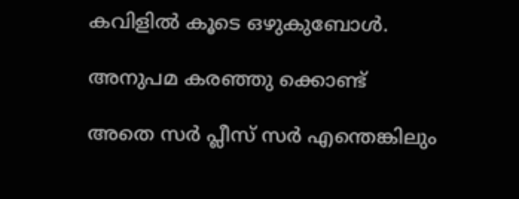കവിളിൽ കൂടെ ഒഴുകുബോൾ.

അനുപമ കരഞ്ഞു ക്കൊണ്ട്

അതെ സർ പ്ലീസ് സർ എന്തെങ്കിലും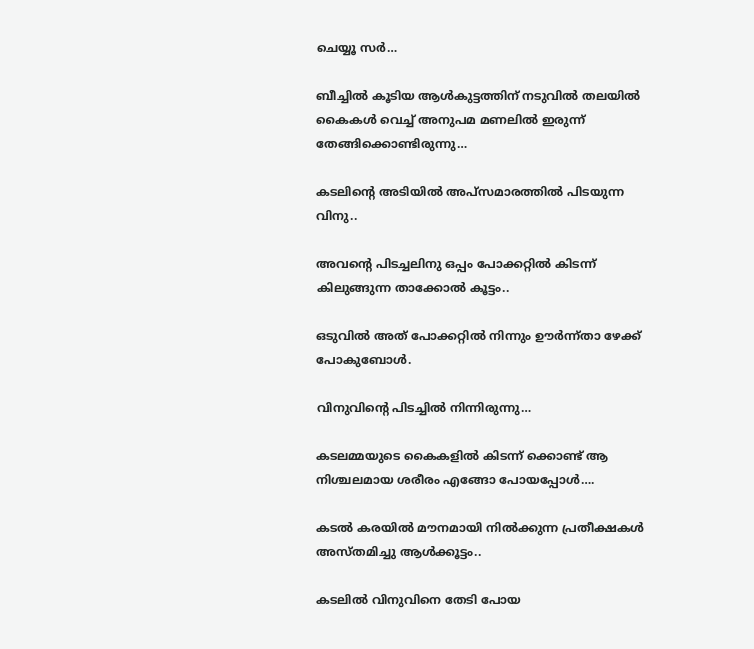ചെയ്യൂ സർ…

ബീച്ചിൽ കൂടിയ ആൾകുട്ടത്തിന് നടുവിൽ തലയിൽ കൈകൾ വെച്ച് അനുപമ മണലിൽ ഇരുന്ന് തേങ്ങിക്കൊണ്ടിരുന്നു…

കടലിന്റെ അടിയിൽ അപ്സമാരത്തിൽ പിടയുന്ന വിനു..

അവന്റെ പിടച്ചലിനു ഒപ്പം പോക്കറ്റിൽ കിടന്ന് കിലുങ്ങുന്ന താക്കോൽ കൂട്ടം..

ഒടുവിൽ അത് പോക്കറ്റിൽ നിന്നും ഊർന്ന്താ ഴേക്ക് പോകുബോൾ.

വിനുവിന്റെ പിടച്ചിൽ നിന്നിരുന്നു…

കടലമ്മയുടെ കൈകളിൽ കിടന്ന് ക്കൊണ്ട് ആ നിശ്ചലമായ ശരീരം എങ്ങോ പോയപ്പോൾ….

കടൽ കരയിൽ മൗനമായി നിൽക്കുന്ന പ്രതീക്ഷകൾ അസ്തമിച്ചു ആൾക്കൂട്ടം..

കടലിൽ വിനുവിനെ തേടി പോയ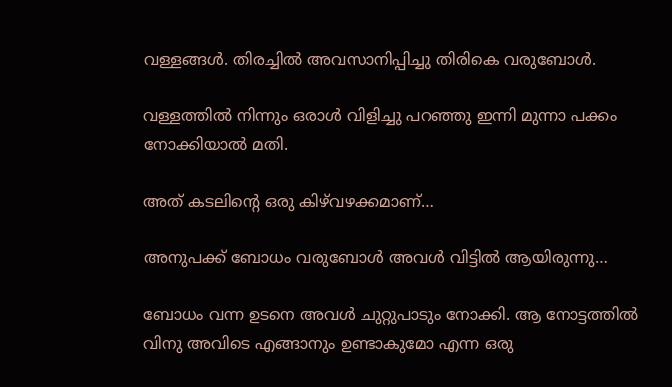വള്ളങ്ങൾ. തിരച്ചിൽ അവസാനിപ്പിച്ചു തിരികെ വരുബോൾ.

വള്ളത്തിൽ നിന്നും ഒരാൾ വിളിച്ചു പറഞ്ഞു ഇന്നി മുന്നാ പക്കം നോക്കിയാൽ മതി.

അത് കടലിന്റെ ഒരു കിഴ്‌വഴക്കമാണ്…

അനുപക്ക് ബോധം വരുബോൾ അവൾ വിട്ടിൽ ആയിരുന്നു…

ബോധം വന്ന ഉടനെ അവൾ ചുറ്റുപാടും നോക്കി. ആ നോട്ടത്തിൽ വിനു അവിടെ എങ്ങാനും ഉണ്ടാകുമോ എന്ന ഒരു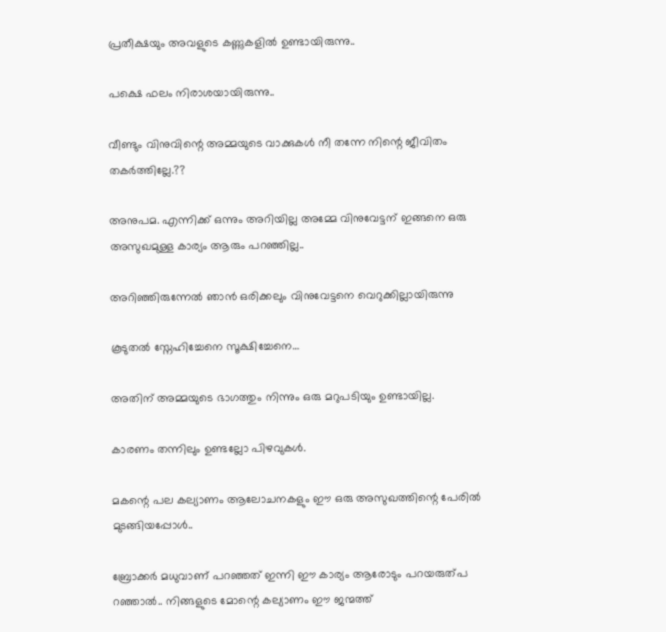പ്രതീക്ഷയും അവളുടെ കണ്ണുകളിൽ ഉണ്ടായിരുന്നു..

പക്ഷെ ഫലം നിരാശയായിരുന്നു..

വീണ്ടും വിനുവിന്റെ അമ്മയുടെ വാക്കുകൾ നീ തന്നേ നിന്റെ ജീവിതം തകർത്തില്ലേ.??

അനുപമ. എന്നിക്ക് ഒന്നും അറിയില്ല അമ്മേ വിനുവേട്ടന് ഇങ്ങനെ ഒരു അസുഖമുള്ള കാര്യം ആരും പറഞ്ഞില്ല..

അറിഞ്ഞിരുന്നേൽ ഞാൻ ഒരിക്കലും വിനുവേട്ടനെ വെറുക്കില്ലായിരുന്നു

കൂടുതൽ സ്നേഹിച്ചേനെ സൂക്ഷിച്ചേനെ…

അതിന് അമ്മയുടെ ഭാഗത്തും നിന്നും ഒരു മറുപടിയും ഉണ്ടായില്ല.

കാരണം തന്നിലും ഉണ്ടല്ലോ പിഴവുകൾ.

മകന്റെ പല കല്യാണം ആലോചനകളും ഈ ഒരു അസുഖത്തിന്റെ പേരിൽ മുടങ്ങിയപ്പോൾ..

ബ്രോക്കർ മധുവാണ് പറഞ്ഞത് ഇന്നി ഈ കാര്യം ആരോടും പറയരുത്പ റഞ്ഞാൽ.. നിങ്ങളുടെ മോന്റെ കല്യാണം ഈ ജന്മത്ത്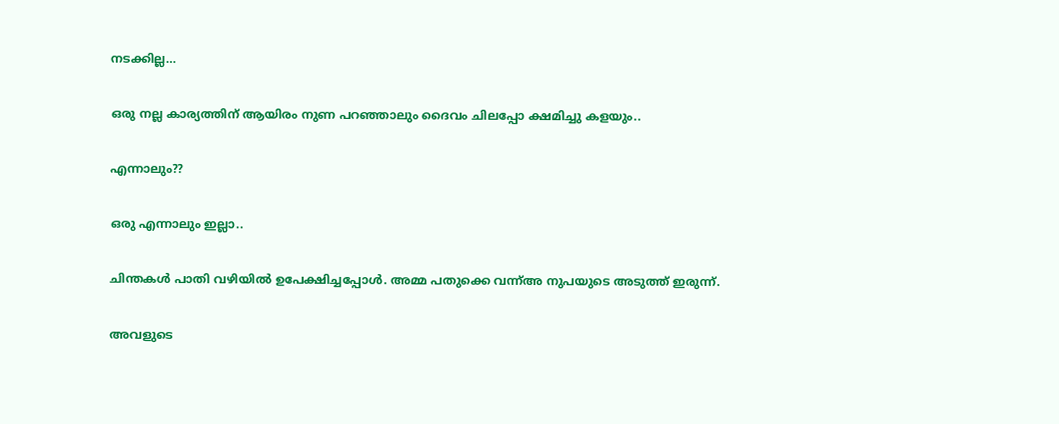നടക്കില്ല…

ഒരു നല്ല കാര്യത്തിന് ആയിരം നുണ പറഞ്ഞാലും ദൈവം ചിലപ്പോ ക്ഷമിച്ചു കളയും..

എന്നാലും??

ഒരു എന്നാലും ഇല്ലാ..

ചിന്തകൾ പാതി വഴിയിൽ ഉപേക്ഷിച്ചപ്പോൾ. അമ്മ പതുക്കെ വന്ന്അ നുപയുടെ അടുത്ത് ഇരുന്ന്.

അവളുടെ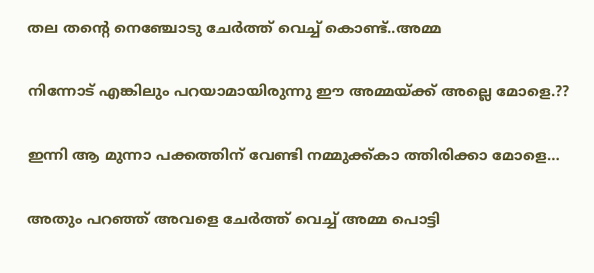തല തന്റെ നെഞ്ചോടു ചേർത്ത് വെച്ച് കൊണ്ട്..അമ്മ

നിന്നോട് എങ്കിലും പറയാമായിരുന്നു ഈ അമ്മയ്ക്ക് അല്ലെ മോളെ.??

ഇന്നി ആ മുന്നാ പക്കത്തിന് വേണ്ടി നമ്മുക്ക്കാ ത്തിരിക്കാ മോളെ…

അതും പറഞ്ഞ് അവളെ ചേർത്ത് വെച്ച് അമ്മ പൊട്ടി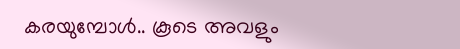കരയുമ്പോൾ.. കൂടെ അവളും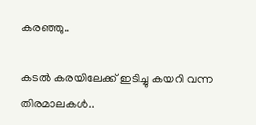കരഞ്ഞു..

കടൽ കരയിലേക്ക് ഇടിച്ചു കയറി വന്ന തിരമാലകൾ..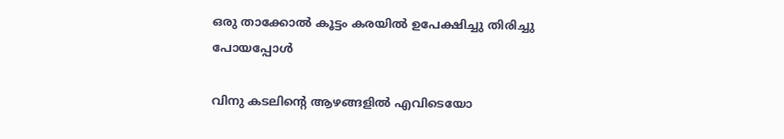ഒരു താക്കോൽ കൂട്ടം കരയിൽ ഉപേക്ഷിച്ചു തിരിച്ചു പോയപ്പോൾ

വിനു കടലിന്റെ ആഴങ്ങളിൽ എവിടെയോ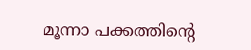മൂന്നാ പക്കത്തിന്റെ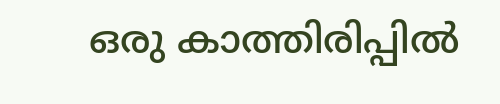ഒരു കാത്തിരിപ്പിൽ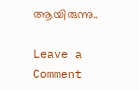ആയിരുന്നു..

Leave a Comment